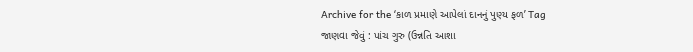Archive for the ‘કાળ પ્રમાણે આપેલાં દાનનું પુણ્ય ફળ’ Tag
જાણવા જેવું : પાંચ ગુરુ (ઉન્નતિ આશા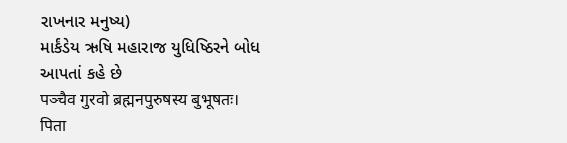રાખનાર મનુષ્ય)
માર્કંડેય ઋષિ મહારાજ યુધિષ્ઠિરને બોધ આપતાં કહે છે
पञ्चैव गुरवो ब्रह्मनपुरुषस्य बुभूषतः।
पिता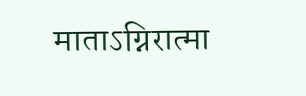माताऽग्निरात्मा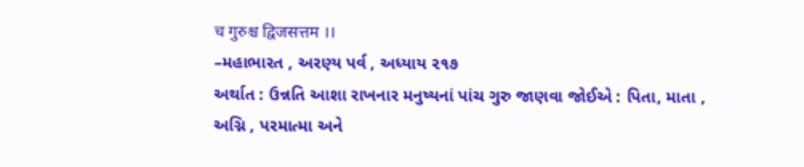च गुरुश्च द्विजसत्तम ।।
–મહાભારત , અરણ્ય પર્વ , અધ્યાય ૨૧૭
અર્થાત : ઉન્નતિ આશા રાખનાર મનુષ્યનાં પાંચ ગુરુ જાણવા જોઈએ : પિતા, માતા , અગ્નિ , પરમાત્મા અને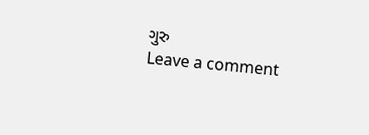ગુરુ
Leave a comment